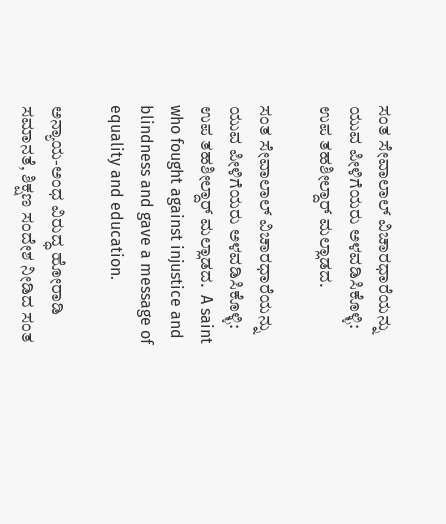ಸಂತ ಸೇವಾಲಾಲ್ ವಿಚಾರಧಾರೆಯನ್ನು ಯುವ ಪೀಳಿಗೆಯರು ಅಳವಡಿಸಿಕೊಳ್ಳಿ: ಉಪ ತಹಶೀಲ್ದಾರ್ ಮಲ್ಲಾಡದ.

ಸಂತ ಸೇವಾಲಾಲ್ ವಿಚಾರಧಾರೆಯನ್ನು ಯುವ ಪೀಳಿಗೆಯರು ಅಳವಡಿಸಿಕೊಳ್ಳಿ: ಉಪ ತಹಶೀಲ್ದಾರ್ ಮಲ್ಲಾಡದ.  A saint who fought against injustice and blindness and gave a message of equality and education.

ಅನ್ಯಾಯ-ಅಂಧ ವಿರುದ್ಧ ಹೋರಾಡಿ ಸಮಾನತೆ, ಶಿಕ್ಷಣ ಸಂದೇಶ ನೀಡಿದ ಸಂತ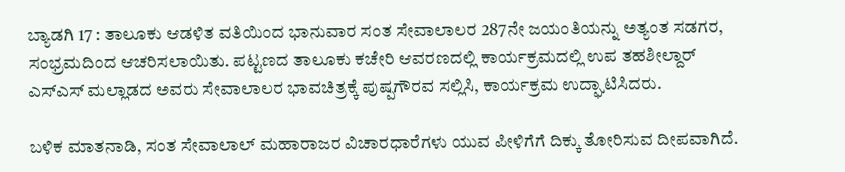ಬ್ಯಾಡಗಿ 17 : ತಾಲೂಕು ಆಡಳಿತ ವತಿಯಿಂದ ಭಾನುವಾರ ಸಂತ ಸೇವಾಲಾಲರ 287ನೇ ಜಯಂತಿಯನ್ನು ಅತ್ಯಂತ ಸಡಗರ, ಸಂಭ್ರಮದಿಂದ ಆಚರಿಸಲಾಯಿತು. ಪಟ್ಟಣದ ತಾಲೂಕು ಕಚೇರಿ ಆವರಣದಲ್ಲಿ ಕಾರ್ಯಕ್ರಮದಲ್ಲಿ ಉಪ ತಹಶೀಲ್ದಾರ್ ಎಸ್‌ಎಸ್ ಮಲ್ಲಾಡದ ಅವರು ಸೇವಾಲಾಲರ ಭಾವಚಿತ್ರಕ್ಕೆ ಪುಷ್ಪಗೌರವ ಸಲ್ಲಿಸಿ, ಕಾರ್ಯಕ್ರಮ ಉದ್ಘಾಟಿಸಿದರು.

ಬಳಿಕ ಮಾತನಾಡಿ, ಸಂತ ಸೇವಾಲಾಲ್ ಮಹಾರಾಜರ ವಿಚಾರಧಾರೆಗಳು ಯುವ ಪೀಳಿಗೆಗೆ ದಿಕ್ಕು ತೋರಿಸುವ ದೀಪವಾಗಿದೆ.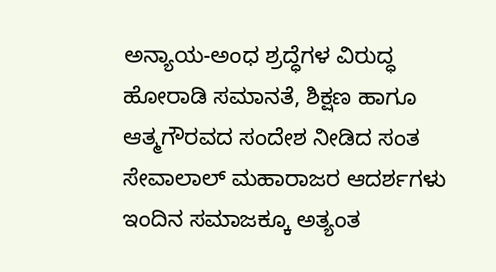ಅನ್ಯಾಯ-ಅಂಧ ಶ್ರದ್ಧೆಗಳ ವಿರುದ್ಧ ಹೋರಾಡಿ ಸಮಾನತೆ, ಶಿಕ್ಷಣ ಹಾಗೂ ಆತ್ಮಗೌರವದ ಸಂದೇಶ ನೀಡಿದ ಸಂತ ಸೇವಾಲಾಲ್ ಮಹಾರಾಜರ ಆದರ್ಶಗಳು ಇಂದಿನ ಸಮಾಜಕ್ಕೂ ಅತ್ಯಂತ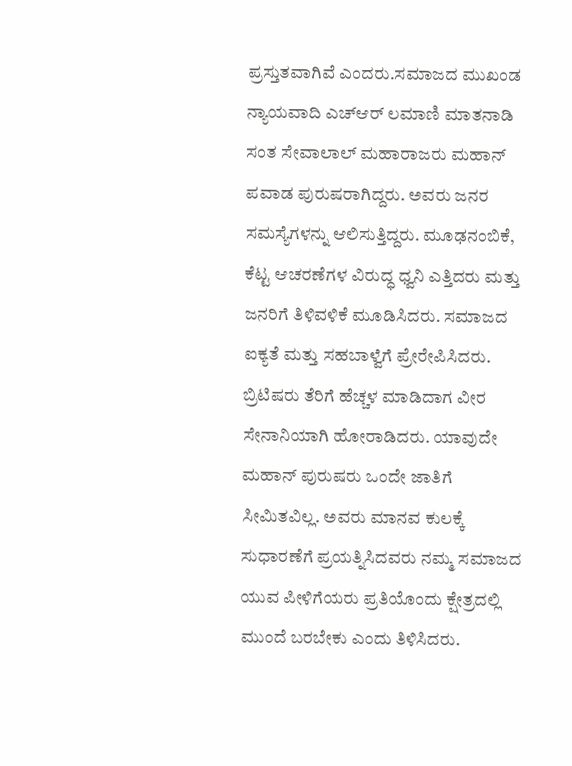ಪ್ರಸ್ತುತವಾಗಿವೆ ಎಂದರು.ಸಮಾಜದ ಮುಖಂಡ ನ್ಯಾಯವಾದಿ ಎಚ್‌ಆರ್ ಲಮಾಣಿ ಮಾತನಾಡಿ ಸಂತ ಸೇವಾಲಾಲ್ ಮಹಾರಾಜರು ಮಹಾನ್ ಪವಾಡ ಪುರುಷರಾಗಿದ್ದರು. ಅವರು ಜನರ ಸಮಸ್ಯೆಗಳನ್ನು ಆಲಿಸುತ್ತಿದ್ದರು. ಮೂಢನಂಬಿಕೆ, ಕೆಟ್ಟ ಆಚರಣೆಗಳ ವಿರುದ್ಧ ಧ್ವನಿ ಎತ್ತಿದರು ಮತ್ತು ಜನರಿಗೆ ತಿಳಿವಳಿಕೆ ಮೂಡಿಸಿದರು. ಸಮಾಜದ ಐಕ್ಯತೆ ಮತ್ತು ಸಹಬಾಳ್ವೆಗೆ ಪ್ರೇರೇಪಿಸಿದರು. ಬ್ರಿಟಿಷರು ತೆರಿಗೆ ಹೆಚ್ಚಳ ಮಾಡಿದಾಗ ವೀರ ಸೇನಾನಿಯಾಗಿ ಹೋರಾಡಿದರು. ಯಾವುದೇ ಮಹಾನ್ ಪುರುಷರು ಒಂದೇ ಜಾತಿಗೆ ಸೀಮಿತವಿಲ್ಲ. ಅವರು ಮಾನವ ಕುಲಕ್ಕೆ ಸುಧಾರಣೆಗೆ ಪ್ರಯತ್ನಿಸಿದವರು ನಮ್ಮ ಸಮಾಜದ ಯುವ ಪೀಳಿಗೆಯರು ಪ್ರತಿಯೊಂದು ಕ್ಷೇತ್ರದಲ್ಲಿ ಮುಂದೆ ಬರಬೇಕು ಎಂದು ತಿಳಿಸಿದರು.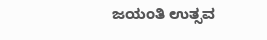ಜಯಂತಿ ಉತ್ಸವ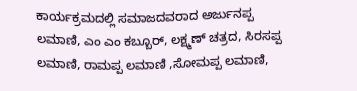ಕಾರ್ಯಕ್ರಮದಲ್ಲಿ ಸಮಾಜದವರಾದ ಅರ್ಜುನಪ್ಪ ಲಮಾಣಿ, ಎಂ ಎಂ ಕಬ್ಬೂರ್, ಲಕ್ಷ್ಮಣ್ ಚತ್ರದ, ಸಿರಸಪ್ಪ ಲಮಾಣಿ, ರಾಮಪ್ಪ ಲಮಾಣಿ ,ಸೋಮಪ್ಪ ಲಮಾಣಿ,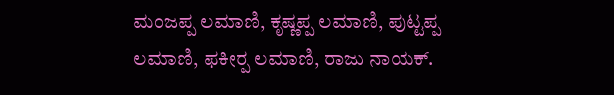ಮಂಜಪ್ಪ ಲಮಾಣಿ, ಕೃಷ್ಣಪ್ಪ ಲಮಾಣಿ, ಪುಟ್ಟಪ್ಪ ಲಮಾಣಿ, ಫಕೀರ‍್ಪ ಲಮಾಣಿ, ರಾಜು ನಾಯಕ್‌.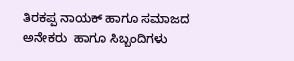ತಿರಕಪ್ಪ ನಾಯಕ್ ಹಾಗೂ ಸಮಾಜದ ಅನೇಕರು  ಹಾಗೂ ಸಿಬ್ಬಂದಿಗಳು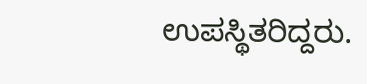ಉಪಸ್ಥಿತರಿದ್ದರು.